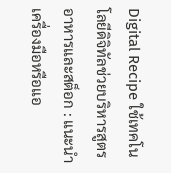Digital Recipe ใช้เทคโนโลยีดิจิทัลช่วยบริหารสูตรอาหารและสต็อก : แนะนำเครื่องมือหรือแอ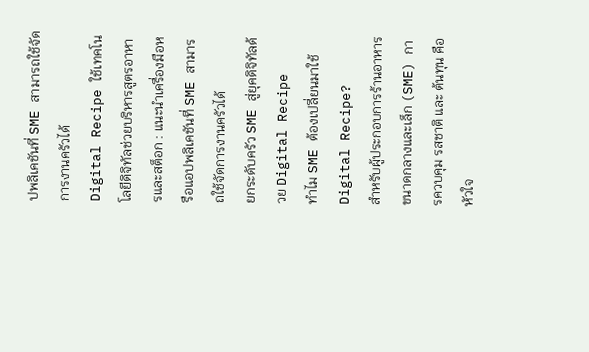ปพลิเคชันที่ SME สามารถใช้จัดการงานครัวได้
Digital Recipe ใช้เทคโนโลยีดิจิทัลช่วยบริหารสูตรอาหารและสต็อก : แนะนำเครื่องมือหรือแอปพลิเคชันที่ SME สามารถใช้จัดการงานครัวได้
ยกระดับครัว SME สู่ยุคดิจิทัลด้วย Digital Recipe
ทำไม SME ต้องเปลี่ยนมาใช้ Digital Recipe?
สำหรับผู้ประกอบการร้านอาหารขนาดกลางและเล็ก (SME) การควบคุม รสชาติ และ ต้นทุน คือหัวใจ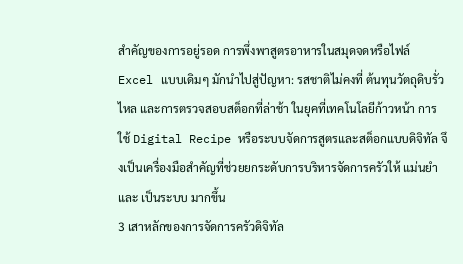สำคัญของการอยู่รอด การพึ่งพาสูตรอาหารในสมุดจดหรือไฟล์ Excel แบบเดิมๆ มักนำไปสู่ปัญหา: รสชาติไม่คงที่ ต้นทุนวัตถุดิบรั่วไหล และการตรวจสอบสต็อกที่ล่าช้า ในยุคที่เทคโนโลยีก้าวหน้า การใช้ Digital Recipe หรือระบบจัดการสูตรและสต็อกแบบดิจิทัล จึงเป็นเครื่องมือสำคัญที่ช่วยยกระดับการบริหารจัดการครัวให้ แม่นยำ และ เป็นระบบ มากขึ้น
3 เสาหลักของการจัดการครัวดิจิทัล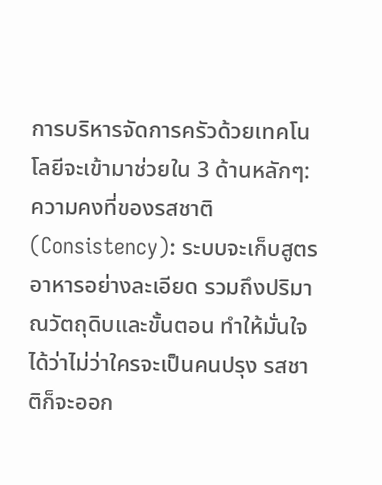การบริหารจัดการครัวด้วยเทคโนโลยีจะเข้ามาช่วยใน 3 ด้านหลักๆ:
ความคงที่ของรสชาติ (Consistency): ระบบจะเก็บสูตรอาหารอย่างละเอียด รวมถึงปริมาณวัตถุดิบและขั้นตอน ทำให้มั่นใจได้ว่าไม่ว่าใครจะเป็นคนปรุง รสชาติก็จะออก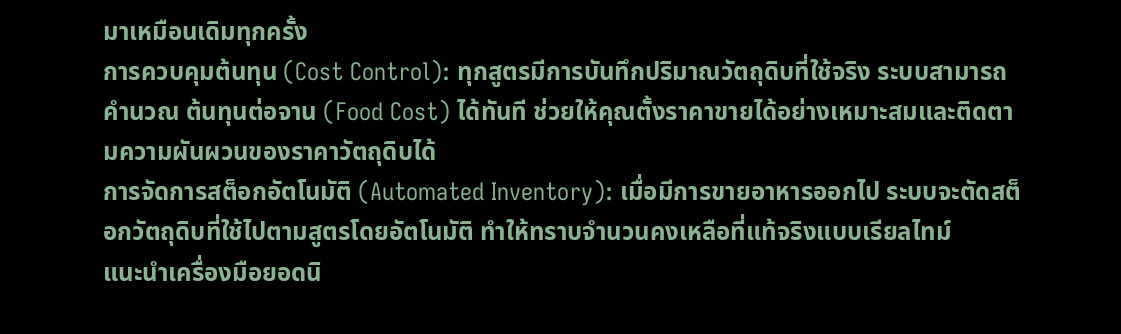มาเหมือนเดิมทุกครั้ง
การควบคุมต้นทุน (Cost Control): ทุกสูตรมีการบันทึกปริมาณวัตถุดิบที่ใช้จริง ระบบสามารถคำนวณ ต้นทุนต่อจาน (Food Cost) ได้ทันที ช่วยให้คุณตั้งราคาขายได้อย่างเหมาะสมและติดตามความผันผวนของราคาวัตถุดิบได้
การจัดการสต็อกอัตโนมัติ (Automated Inventory): เมื่อมีการขายอาหารออกไป ระบบจะตัดสต็อกวัตถุดิบที่ใช้ไปตามสูตรโดยอัตโนมัติ ทำให้ทราบจำนวนคงเหลือที่แท้จริงแบบเรียลไทม์
แนะนำเครื่องมือยอดนิ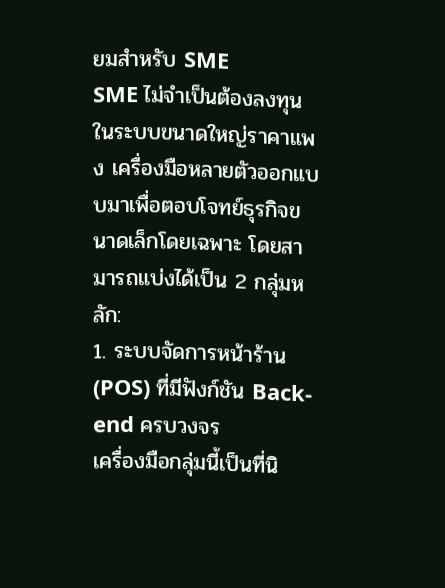ยมสำหรับ SME
SME ไม่จำเป็นต้องลงทุนในระบบขนาดใหญ่ราคาแพง เครื่องมือหลายตัวออกแบบมาเพื่อตอบโจทย์ธุรกิจขนาดเล็กโดยเฉพาะ โดยสามารถแบ่งได้เป็น 2 กลุ่มหลัก:
1. ระบบจัดการหน้าร้าน (POS) ที่มีฟังก์ชัน Back-end ครบวงจร
เครื่องมือกลุ่มนี้เป็นที่นิ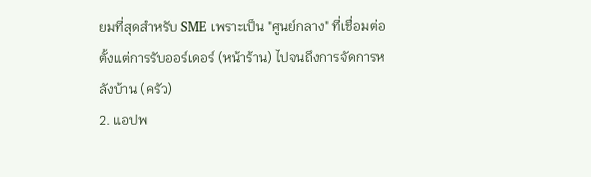ยมที่สุดสำหรับ SME เพราะเป็น "ศูนย์กลาง" ที่เชื่อมต่อตั้งแต่การรับออร์เดอร์ (หน้าร้าน) ไปจนถึงการจัดการหลังบ้าน (ครัว)
2. แอปพ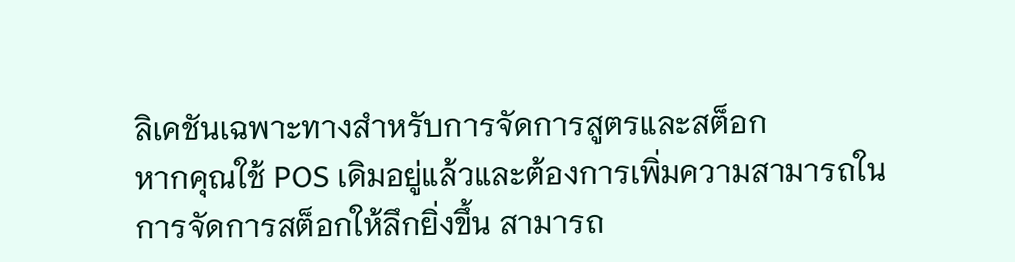ลิเคชันเฉพาะทางสำหรับการจัดการสูตรและสต็อก
หากคุณใช้ POS เดิมอยู่แล้วและต้องการเพิ่มความสามารถในการจัดการสต็อกให้ลึกยิ่งขึ้น สามารถ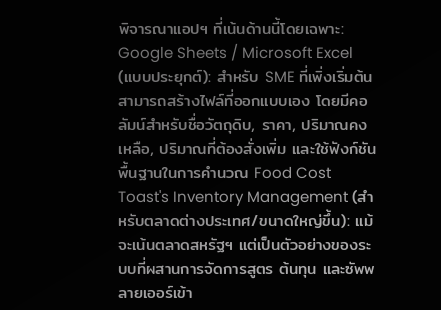พิจารณาแอปฯ ที่เน้นด้านนี้โดยเฉพาะ:
Google Sheets / Microsoft Excel (แบบประยุกต์): สำหรับ SME ที่เพิ่งเริ่มต้น สามารถสร้างไฟล์ที่ออกแบบเอง โดยมีคอลัมน์สำหรับชื่อวัตถุดิบ, ราคา, ปริมาณคงเหลือ, ปริมาณที่ต้องสั่งเพิ่ม และใช้ฟังก์ชันพื้นฐานในการคำนวณ Food Cost
Toast's Inventory Management (สำหรับตลาดต่างประเทศ/ขนาดใหญ่ขึ้น): แม้จะเน้นตลาดสหรัฐฯ แต่เป็นตัวอย่างของระบบที่ผสานการจัดการสูตร ต้นทุน และซัพพลายเออร์เข้า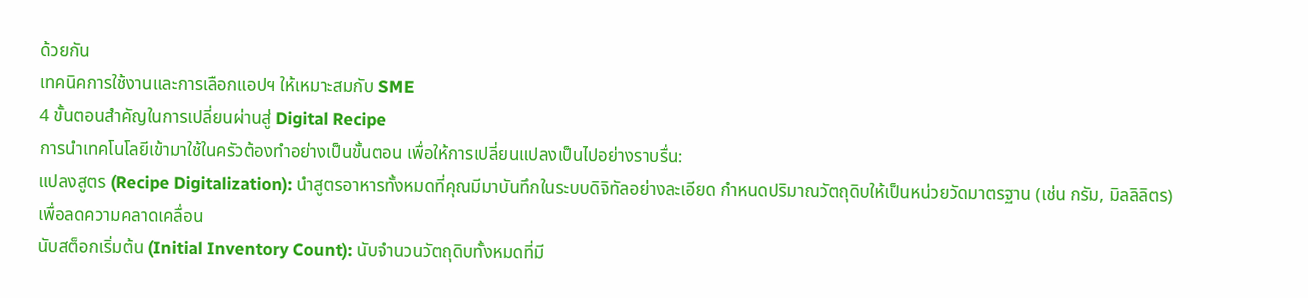ด้วยกัน
เทคนิคการใช้งานและการเลือกแอปฯ ให้เหมาะสมกับ SME
4 ขั้นตอนสำคัญในการเปลี่ยนผ่านสู่ Digital Recipe
การนำเทคโนโลยีเข้ามาใช้ในครัวต้องทำอย่างเป็นขั้นตอน เพื่อให้การเปลี่ยนแปลงเป็นไปอย่างราบรื่น:
แปลงสูตร (Recipe Digitalization): นำสูตรอาหารทั้งหมดที่คุณมีมาบันทึกในระบบดิจิทัลอย่างละเอียด กำหนดปริมาณวัตถุดิบให้เป็นหน่วยวัดมาตรฐาน (เช่น กรัม, มิลลิลิตร) เพื่อลดความคลาดเคลื่อน
นับสต็อกเริ่มต้น (Initial Inventory Count): นับจำนวนวัตถุดิบทั้งหมดที่มี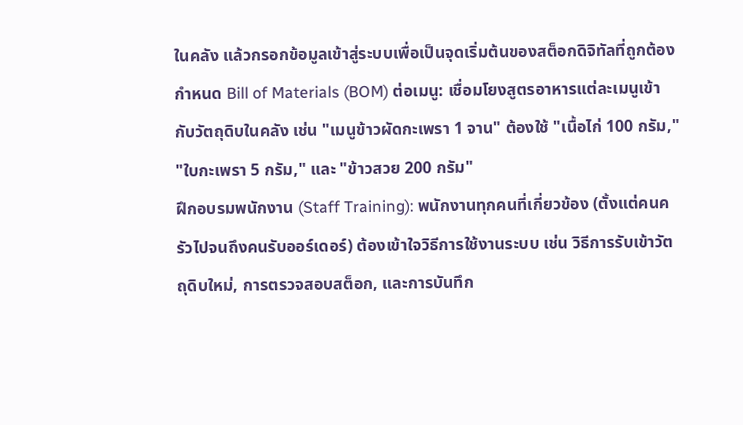ในคลัง แล้วกรอกข้อมูลเข้าสู่ระบบเพื่อเป็นจุดเริ่มต้นของสต็อกดิจิทัลที่ถูกต้อง
กำหนด Bill of Materials (BOM) ต่อเมนู: เชื่อมโยงสูตรอาหารแต่ละเมนูเข้ากับวัตถุดิบในคลัง เช่น "เมนูข้าวผัดกะเพรา 1 จาน" ต้องใช้ "เนื้อไก่ 100 กรัม," "ใบกะเพรา 5 กรัม," และ "ข้าวสวย 200 กรัม"
ฝึกอบรมพนักงาน (Staff Training): พนักงานทุกคนที่เกี่ยวข้อง (ตั้งแต่คนครัวไปจนถึงคนรับออร์เดอร์) ต้องเข้าใจวิธีการใช้งานระบบ เช่น วิธีการรับเข้าวัตถุดิบใหม่, การตรวจสอบสต็อก, และการบันทึก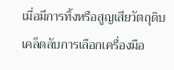เมื่อมีการทิ้งหรือสูญเสียวัตถุดิบ
เคล็ดลับการเลือกเครื่องมือ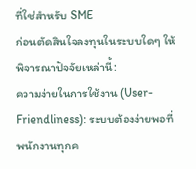ที่ใช่สำหรับ SME
ก่อนตัดสินใจลงทุนในระบบใดๆ ให้พิจารณาปัจจัยเหล่านี้:
ความง่ายในการใช้งาน (User-Friendliness): ระบบต้องง่ายพอที่พนักงานทุกค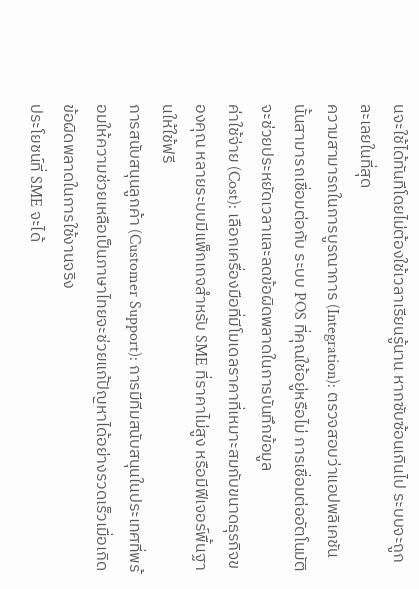นจะใช้ได้ทันทีโดยไม่ต้องใช้เวลาเรียนรู้นาน หากซับซ้อนเกินไป ระบบจะถูกละเลยในที่สุด
ความสามารถในการบูรณาการ (Integration): ตรวจสอบว่าแอปพลิเคชันนั้นสามารถเชื่อมต่อกับ ระบบ POS ที่คุณใช้อยู่หรือไม่ การเชื่อมต่ออัตโนมัติจะช่วยประหยัดเวลาและลดข้อผิดพลาดในการบันทึกข้อมูล
ค่าใช้จ่าย (Cost): เลือกเครื่องมือที่มีโมเดลราคาที่เหมาะสมกับขนาดธุรกิจของคุณ หลายระบบมีแพ็กเกจสำหรับ SME ที่ราคาไม่สูง หรือมีฟีเจอร์พื้นฐานให้ใช้ฟรี
การสนับสนุนลูกค้า (Customer Support): การมีทีมสนับสนุนในประเทศที่พร้อมให้ความช่วยเหลือเป็นภาษาไทยจะช่วยแก้ปัญหาได้อย่างรวดเร็วเมื่อเกิดข้อผิดพลาดในการใช้งานจริง
ประโยชน์ที่ SME จะได้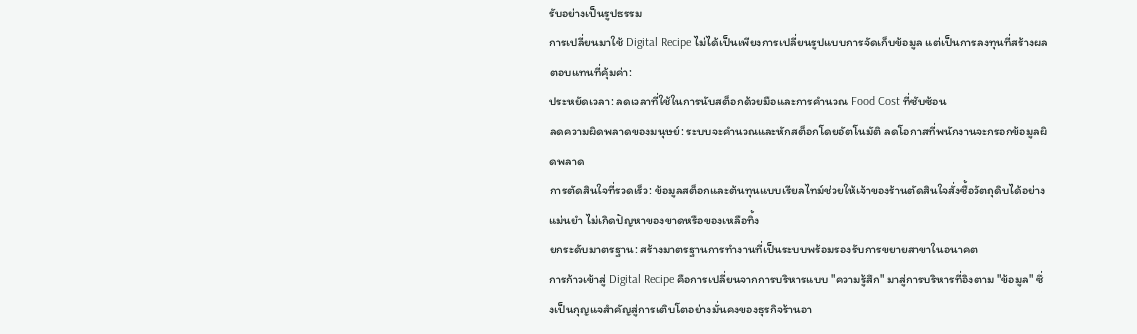รับอย่างเป็นรูปธรรม
การเปลี่ยนมาใช้ Digital Recipe ไม่ได้เป็นเพียงการเปลี่ยนรูปแบบการจัดเก็บข้อมูล แต่เป็นการลงทุนที่สร้างผลตอบแทนที่คุ้มค่า:
ประหยัดเวลา: ลดเวลาที่ใช้ในการนับสต็อกด้วยมือและการคำนวณ Food Cost ที่ซับซ้อน
ลดความผิดพลาดของมนุษย์: ระบบจะคำนวณและหักสต็อกโดยอัตโนมัติ ลดโอกาสที่พนักงานจะกรอกข้อมูลผิดพลาด
การตัดสินใจที่รวดเร็ว: ข้อมูลสต็อกและต้นทุนแบบเรียลไทม์ช่วยให้เจ้าของร้านตัดสินใจสั่งซื้อวัตถุดิบได้อย่างแม่นยำ ไม่เกิดปัญหาของขาดหรือของเหลือทิ้ง
ยกระดับมาตรฐาน: สร้างมาตรฐานการทำงานที่เป็นระบบพร้อมรองรับการขยายสาขาในอนาคต
การก้าวเข้าสู่ Digital Recipe คือการเปลี่ยนจากการบริหารแบบ "ความรู้สึก" มาสู่การบริหารที่อิงตาม "ข้อมูล" ซึ่งเป็นกุญแจสำคัญสู่การเติบโตอย่างมั่นคงของธุรกิจร้านอา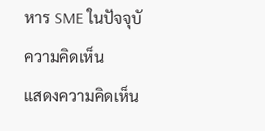หาร SME ในปัจจุบั
ความคิดเห็น
แสดงความคิดเห็น